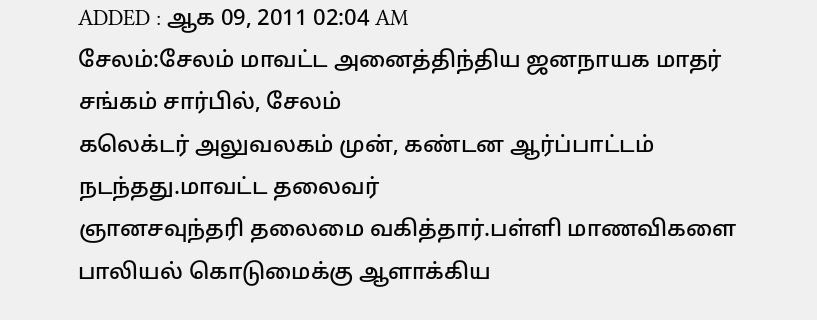ADDED : ஆக 09, 2011 02:04 AM
சேலம்:சேலம் மாவட்ட அனைத்திந்திய ஜனநாயக மாதர் சங்கம் சார்பில், சேலம்
கலெக்டர் அலுவலகம் முன், கண்டன ஆர்ப்பாட்டம் நடந்தது.மாவட்ட தலைவர்
ஞானசவுந்தரி தலைமை வகித்தார்.பள்ளி மாணவிகளை பாலியல் கொடுமைக்கு ஆளாக்கிய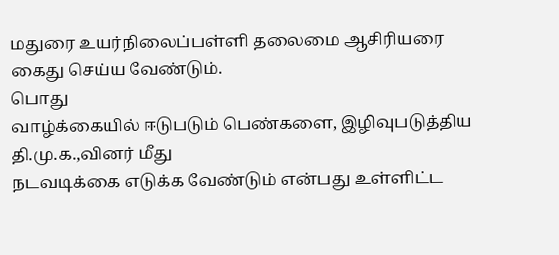மதுரை உயர்நிலைப்பள்ளி தலைமை ஆசிரியரை கைது செய்ய வேண்டும்.
பொது
வாழ்க்கையில் ஈடுபடும் பெண்களை, இழிவுபடுத்திய தி.மு.க.,வினர் மீது
நடவடிக்கை எடுக்க வேண்டும் என்பது உள்ளிட்ட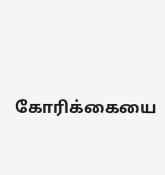கோரிக்கையை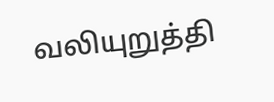வலியுறுத்தி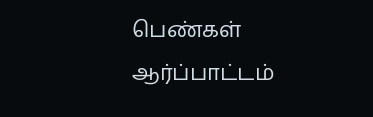பெண்கள்
ஆர்ப்பாட்டம்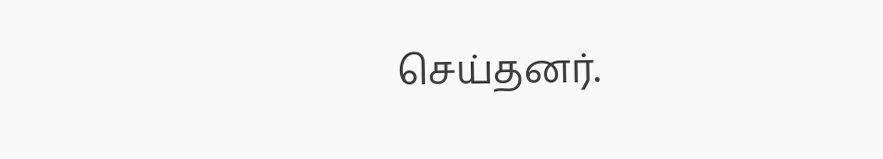செய்தனர்.